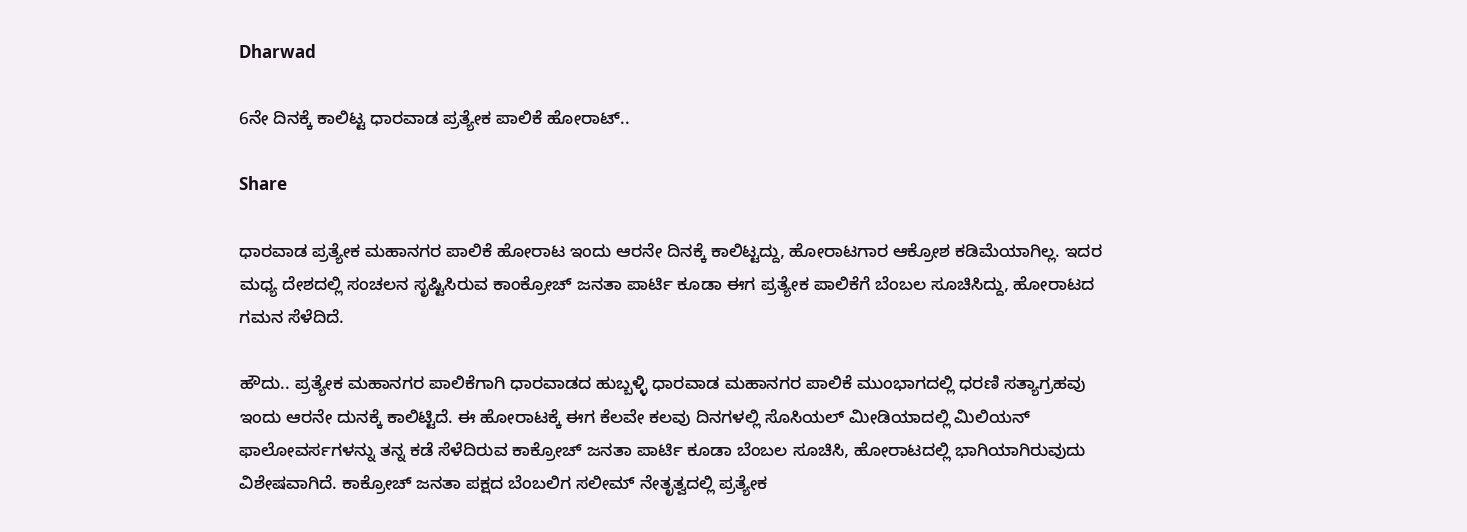Dharwad

6ನೇ ದಿನಕ್ಕೆ ಕಾಲಿಟ್ಟ ಧಾರವಾಡ ಪ್ರತ್ಯೇಕ ಪಾಲಿಕೆ ಹೋರಾಟ್..

Share

ಧಾರವಾಡ ಪ್ರತ್ಯೇಕ ಮಹಾನಗರ ಪಾಲಿಕೆ ಹೋರಾಟ ಇಂದು ಆರನೇ ದಿನಕ್ಕೆ ಕಾಲಿಟ್ಟದ್ದು, ಹೋರಾಟಗಾರ ಆಕ್ರೋಶ ಕಡಿಮೆಯಾಗಿಲ್ಲ. ಇದರ ಮಧ್ಯ ದೇಶದಲ್ಲಿ ಸಂಚಲನ ಸೃಷ್ಟಿಸಿರುವ ಕಾಂಕ್ರೋಚ್ ಜನತಾ ಪಾರ್ಟಿ ಕೂಡಾ ಈಗ ಪ್ರತ್ಯೇಕ ಪಾಲಿಕೆಗೆ ಬೆಂಬಲ ಸೂಚಿಸಿದ್ದು, ಹೋರಾಟದ ಗಮನ ಸೆಳೆದಿದೆ.

ಹೌದು.. ಪ್ರತ್ಯೇಕ ಮಹಾನಗರ ಪಾಲಿಕೆಗಾಗಿ ಧಾರವಾಡದ ಹುಬ್ಬಳ್ಳಿ ಧಾರವಾಡ ಮಹಾನಗರ ಪಾಲಿಕೆ ಮುಂಭಾಗದಲ್ಲಿ ಧರಣಿ ಸತ್ಯಾಗ್ರಹವು ಇಂದು ಆರನೇ ದುನಕ್ಕೆ ಕಾಲಿಟ್ಟಿದೆ. ಈ ಹೋರಾಟಕ್ಕೆ ಈಗ ಕೆಲವೇ ಕಲವು ದಿನಗಳಲ್ಲಿ ಸೊಸಿಯಲ್ ಮೀಡಿಯಾದಲ್ಲಿ ಮಿಲಿಯನ್ ಫಾಲೋವರ್ಸಗಳನ್ನು ತನ್ನ ಕಡೆ ಸೆಳೆದಿರುವ ಕಾಕ್ರೋಚ್ ಜನತಾ ಪಾರ್ಟಿ ಕೂಡಾ ಬೆಂಬಲ ಸೂಚಿಸಿ, ಹೋರಾಟದಲ್ಲಿ ಭಾಗಿಯಾಗಿರುವುದು ವಿಶೇಷವಾಗಿದೆ. ಕಾಕ್ರೋಚ್ ಜನತಾ ಪಕ್ಷದ ಬೆಂಬಲಿಗ ಸಲೀಮ್ ನೇತೃತ್ವದಲ್ಲಿ ಪ್ರತ್ಯೇಕ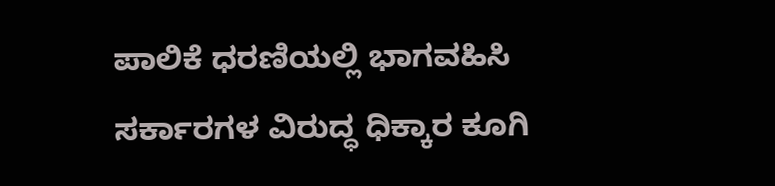ಪಾಲಿಕೆ ಧರಣಿಯಲ್ಲಿ ಭಾಗವಹಿಸಿ ಸರ್ಕಾರಗಳ ವಿರುದ್ಧ ಧಿಕ್ಕಾರ ಕೂಗಿ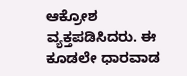ಆಕ್ರೋಶ ವ್ಯಕ್ತಪಡಿಸಿದರು. ಈ ಕೂಡಲೇ ಧಾರವಾಡ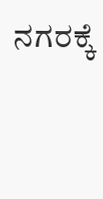ನಗರಕ್ಕೆ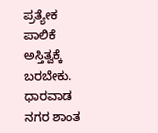ಪ್ರತ್ಯೇಕ ಪಾಲಿಕೆ ಅಸ್ತಿತ್ವಕ್ಕೆ ಬರಬೇಕು. ಧಾರವಾಡ ನಗರ ಶಾಂತ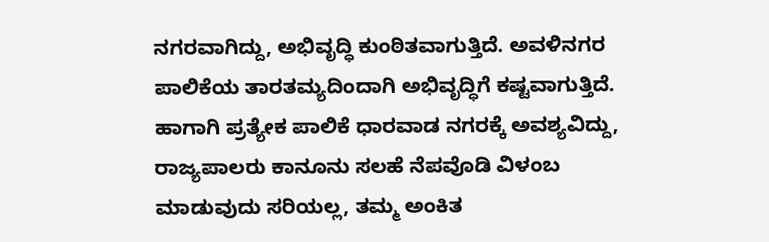ನಗರವಾಗಿದ್ದು, ಅಭಿವೃದ್ಧಿ ಕುಂಠಿತವಾಗುತ್ತಿದೆ. ಅವಳಿನಗರ ಪಾಲಿಕೆಯ ತಾರತಮ್ಯದಿಂದಾಗಿ ಅಭಿವೃದ್ಧಿಗೆ ಕಷ್ಟವಾಗುತ್ತಿದೆ. ಹಾಗಾಗಿ ಪ್ರತ್ಯೇಕ ಪಾಲಿಕೆ ಧಾರವಾಡ ನಗರಕ್ಕೆ ಅವಶ್ಯವಿದ್ದು, ರಾಜ್ಯಪಾಲರು ಕಾನೂನು ಸಲಹೆ ನೆಪವೊಡಿ ವಿಳಂಬ ಮಾಡುವುದು ಸರಿಯಲ್ಲ, ತಮ್ಮ ಅಂಕಿತ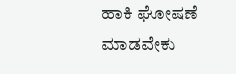ಹಾಕಿ ಘೋಷಣೆ ಮಾಡವೇಕು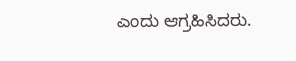ಎಂದು ಆಗ್ರಹಿಸಿದರು.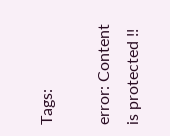Tags:

error: Content is protected !!